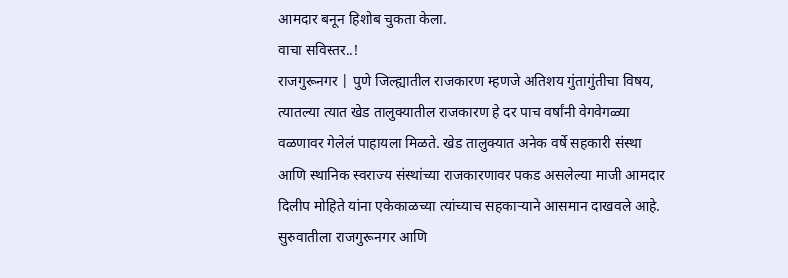आमदार बनून हिशोब चुकता केला.
वाचा सविस्तर..!
राजगुरूनगर | पुणे जिल्ह्यातील राजकारण म्हणजे अतिशय गुंतागुंतीचा विषय, त्यातल्या त्यात खेड तालुक्यातील राजकारण हे दर पाच वर्षांनी वेगवेगळ्या वळणावर गेलेलं पाहायला मिळते. खेड तालुक्यात अनेक वर्षे सहकारी संस्था आणि स्थानिक स्वराज्य संस्थांच्या राजकारणावर पकड असलेल्या माजी आमदार दिलीप मोहिते यांना एकेकाळच्या त्यांच्याच सहकाऱ्याने आसमान दाखवले आहे.
सुरुवातीला राजगुरूनगर आणि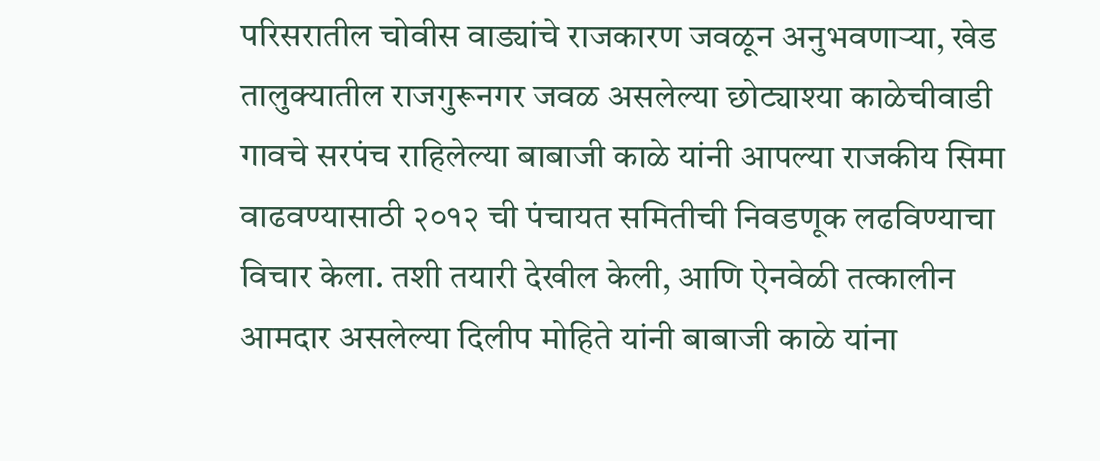परिसरातील चोवीस वाड्यांचे राजकारण जवळून अनुभवणाऱ्या, खेड तालुक्यातील राजगुरूनगर जवळ असलेल्या छोट्याश्या काळेचीवाडी गावचे सरपंच राहिलेल्या बाबाजी काळे यांनी आपल्या राजकीय सिमा वाढवण्यासाठी २०१२ ची पंचायत समितीची निवडणूक लढविण्याचा विचार केला. तशी तयारी देखील केली, आणि ऐनवेळी तत्कालीन आमदार असलेल्या दिलीप मोहिते यांनी बाबाजी काळे यांना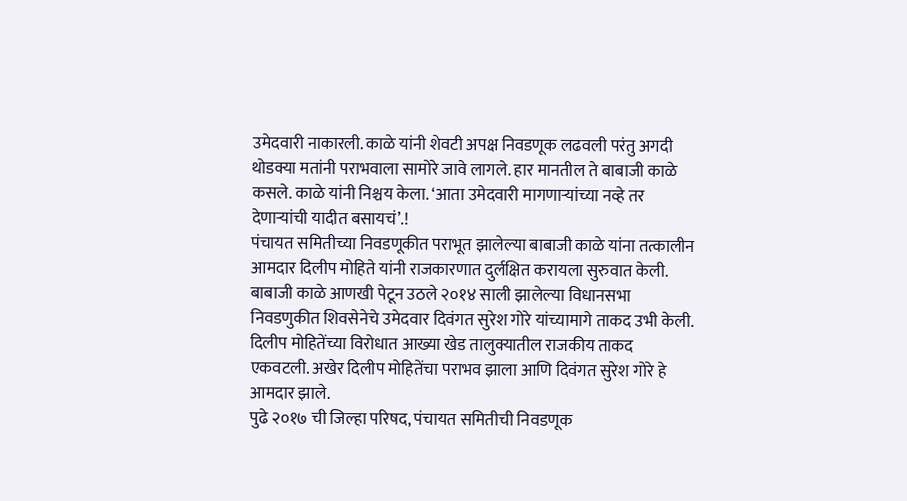उमेदवारी नाकारली. काळे यांनी शेवटी अपक्ष निवडणूक लढवली परंतु अगदी थोडक्या मतांनी पराभवाला सामोरे जावे लागले. हार मानतील ते बाबाजी काळे कसले. काळे यांनी निश्चय केला. ‘आता उमेदवारी मागणाऱ्यांच्या नव्हे तर देणाऱ्यांची यादीत बसायचं’.!
पंचायत समितीच्या निवडणूकीत पराभूत झालेल्या बाबाजी काळे यांना तत्कालीन आमदार दिलीप मोहिते यांनी राजकारणात दुर्लक्षित करायला सुरुवात केली. बाबाजी काळे आणखी पेटून उठले २०१४ साली झालेल्या विधानसभा निवडणुकीत शिवसेनेचे उमेदवार दिवंगत सुरेश गोरे यांच्यामागे ताकद उभी केली. दिलीप मोहितेंच्या विरोधात आख्या खेड तालुक्यातील राजकीय ताकद एकवटली. अखेर दिलीप मोहितेंचा पराभव झाला आणि दिवंगत सुरेश गोरे हे आमदार झाले.
पुढे २०१७ ची जिल्हा परिषद, पंचायत समितीची निवडणूक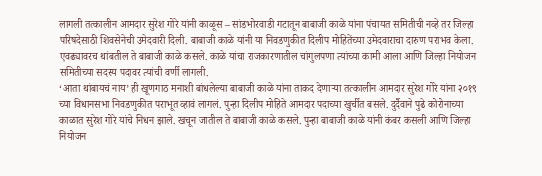लागली तत्कालीन आमदार सुरेश गोरे यांनी काळूस – सांडभोरवाडी गटातून बाबाजी काळे यांना पंचायत समितीची नव्हे तर जिल्हा परिषदेसाठी शिवसेनेची उमेदवारी दिली. बाबाजी काळे यांनी या निवडणुकीत दिलीप मोहितेंच्या उमेदवाराचा दारुण पराभव केला. एवढ्यावरच थांबतील ते बाबाजी काळे कसले. काळे यांचा राजकारणातील चांगुलपणा त्यांच्या कामी आला आणि जिल्हा नियोजन समितीच्या सदस्य पदावर त्यांची वर्णी लागली.
‘आता थांबायचं नाय’ ही खूणगाठ मनाशी बांधलेल्या बाबाजी काळे यांना ताकद देणाऱ्या तत्कालीन आमदार सुरेश गोरे यांना २०१९ च्या विधानसभा निवडणुकीत पराभूत व्हावं लागलं. पुन्हा दिलीप मोहिते आमदार पदाच्या खुर्चीत बसले. दुर्दैवाने पुढे कोरोनाच्या काळात सुरेश गोरे यांचे निधन झाले. खचून जातील ते बाबाजी काळे कसले. पुन्हा बाबाजी काळे यांनी कंबर कसली आणि जिल्हा नियोजन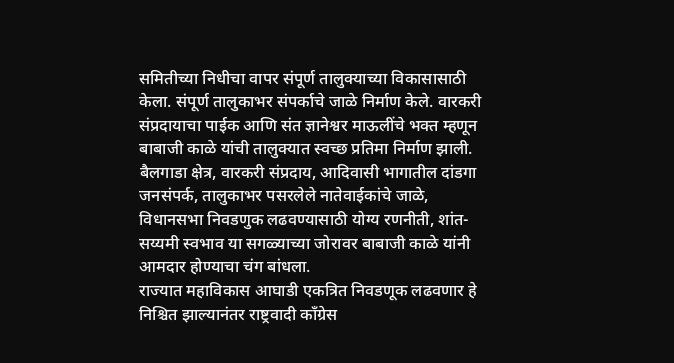समितीच्या निधीचा वापर संपूर्ण तालुक्याच्या विकासासाठी केला. संपूर्ण तालुकाभर संपर्काचे जाळे निर्माण केले. वारकरी संप्रदायाचा पाईक आणि संत ज्ञानेश्वर माऊलींचे भक्त म्हणून बाबाजी काळे यांची तालुक्यात स्वच्छ प्रतिमा निर्माण झाली. बैलगाडा क्षेत्र, वारकरी संप्रदाय, आदिवासी भागातील दांडगा जनसंपर्क, तालुकाभर पसरलेले नातेवाईकांचे जाळे, विधानसभा निवडणुक लढवण्यासाठी योग्य रणनीती, शांत- सय्यमी स्वभाव या सगळ्याच्या जोरावर बाबाजी काळे यांनी आमदार होण्याचा चंग बांधला.
राज्यात महाविकास आघाडी एकत्रित निवडणूक लढवणार हे निश्चित झाल्यानंतर राष्ट्रवादी काँग्रेस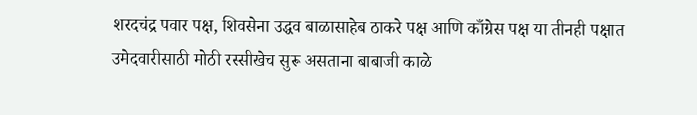शरदचंद्र पवार पक्ष, शिवसेना उद्धव बाळासाहेब ठाकरे पक्ष आणि काँग्रेस पक्ष या तीनही पक्षात उमेदवारीसाठी मोठी रस्सीखेच सुरू असताना बाबाजी काळे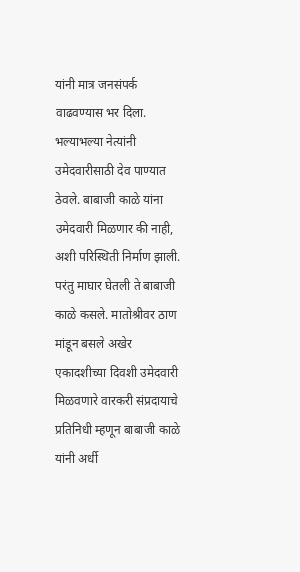यांनी मात्र जनसंपर्क वाढवण्यास भर दिला. भल्याभल्या नेत्यांनी उमेदवारीसाठी देव पाण्यात ठेवले. बाबाजी काळे यांना उमेदवारी मिळणार की नाही, अशी परिस्थिती निर्माण झाली. परंतु माघार घेतली ते बाबाजी काळे कसले. मातोश्रीवर ठाण मांडून बसले अखेर एकादशीच्या दिवशी उमेदवारी मिळवणारे वारकरी संप्रदायाचे प्रतिनिधी म्हणून बाबाजी काळे यांनी अर्धी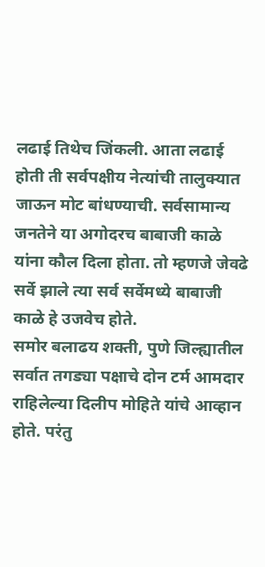लढाई तिथेच जिंकली. आता लढाई होती ती सर्वपक्षीय नेत्यांची तालुक्यात जाऊन मोट बांधण्याची. सर्वसामान्य जनतेने या अगोदरच बाबाजी काळे यांना कौल दिला होता. तो म्हणजे जेवढे सर्वे झाले त्या सर्व सर्वेमध्ये बाबाजी काळे हे उजवेच होते.
समोर बलाढय शक्ती, पुणे जिल्ह्यातील सर्वात तगड्या पक्षाचे दोन टर्म आमदार राहिलेल्या दिलीप मोहिते यांचे आव्हान होते. परंतु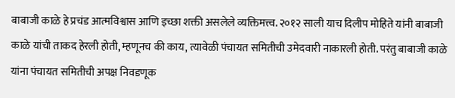बाबाजी काळे हे प्रचंड आत्मविश्वास आणि इच्छा शक्ती असलेले व्यक्तिमत्त्व. २०१२ साली याच दिलीप मोहिते यांनी बाबाजी काळे यांची ताकद हेरली होती, म्हणूनच की काय, त्यावेळी पंचायत समितीची उमेदवारी नाकारली होती. परंतु बाबाजी काळे यांना पंचायत समितीची अपक्ष निवडणूक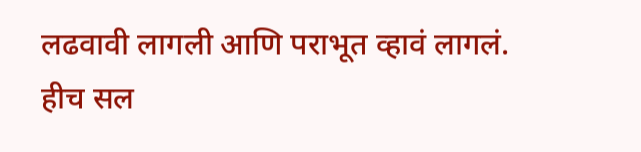लढवावी लागली आणि पराभूत व्हावं लागलं. हीच सल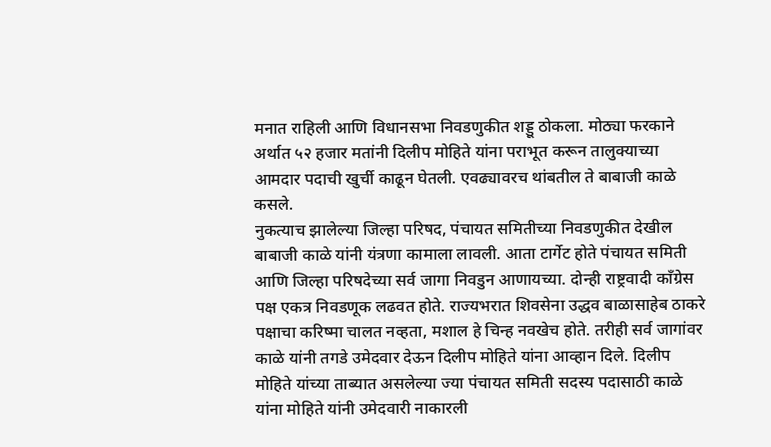मनात राहिली आणि विधानसभा निवडणुकीत शड्डू ठोकला. मोठ्या फरकाने अर्थात ५२ हजार मतांनी दिलीप मोहिते यांना पराभूत करून तालुक्याच्या आमदार पदाची खुर्ची काढून घेतली. एवढ्यावरच थांबतील ते बाबाजी काळे कसले.
नुकत्याच झालेल्या जिल्हा परिषद, पंचायत समितीच्या निवडणुकीत देखील बाबाजी काळे यांनी यंत्रणा कामाला लावली. आता टार्गेट होते पंचायत समिती आणि जिल्हा परिषदेच्या सर्व जागा निवडुन आणायच्या. दोन्ही राष्ट्रवादी काँग्रेस पक्ष एकत्र निवडणूक लढवत होते. राज्यभरात शिवसेना उद्धव बाळासाहेब ठाकरे पक्षाचा करिष्मा चालत नव्हता, मशाल हे चिन्ह नवखेच होते. तरीही सर्व जागांवर काळे यांनी तगडे उमेदवार देऊन दिलीप मोहिते यांना आव्हान दिले. दिलीप मोहिते यांच्या ताब्यात असलेल्या ज्या पंचायत समिती सदस्य पदासाठी काळे यांना मोहिते यांनी उमेदवारी नाकारली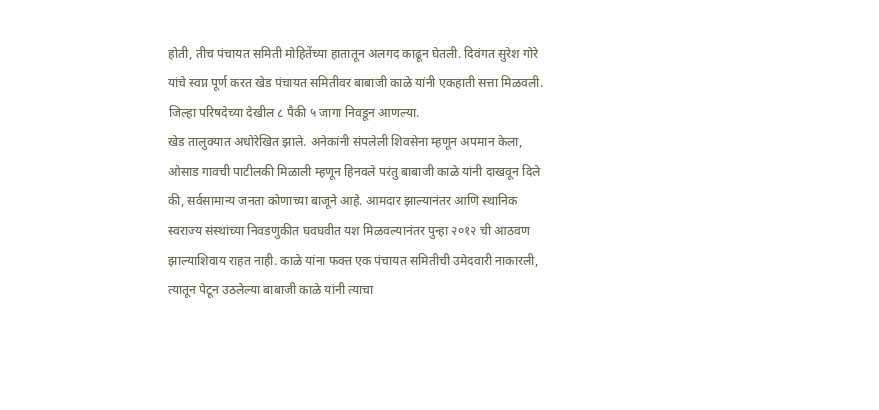होती, तीच पंचायत समिती मोहितेंच्या हातातून अलगद काढून घेतली. दिवंगत सुरेश गोरे यांचे स्वप्न पूर्ण करत खेड पंचायत समितीवर बाबाजी काळे यांनी एकहाती सत्ता मिळवली. जिल्हा परिषदेच्या देखील ८ पैकी ५ जागा निवडून आणल्या.
खेड तालुक्यात अधोरेखित झाले. अनेकांनी संपलेली शिवसेना म्हणून अपमान केला, ओसाड गावची पाटीलकी मिळाली म्हणून हिनवले परंतु बाबाजी काळे यांनी दाखवून दिले की, सर्वसामान्य जनता कोणाच्या बाजूने आहे. आमदार झाल्यानंतर आणि स्थानिक स्वराज्य संस्थांच्या निवडणुकीत घवघवीत यश मिळवल्यानंतर पुन्हा २०१२ ची आठवण झाल्याशिवाय राहत नाही. काळे यांना फक्त एक पंचायत समितीची उमेदवारी नाकारली, त्यातून पेटून उठलेल्या बाबाजी काळे यांनी त्याचा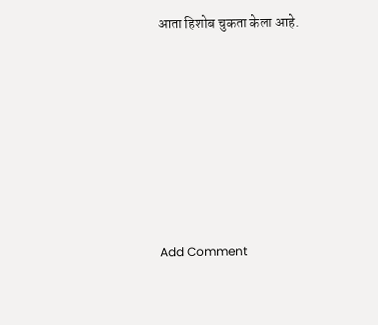आता हिशोब चुकता केला आहे.











Add Comment